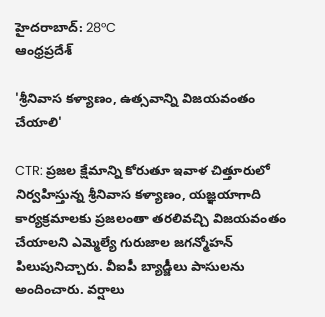హైదరాబాద్: 28°C
ఆంధ్రప్రదేశ్

'శ్రీనివాస కళ్యాణం, ఉత్సవాన్ని విజయవంతం చేయాలి'

CTR: ప్రజల క్షేమాన్ని కోరుతూ ఇవాళ చిత్తూరులో నిర్వహిస్తున్న శ్రీనివాస కళ్యాణం, యజ్ఞయాగాది కార్యక్రమాలకు ప్రజలంతా తరలివచ్చి విజయవంతం చేయాలని ఎమ్మెల్యే గురుజాల జగన్మోహన్ పిలుపునిచ్చారు. వీఐపీ బ్యాడ్జీలు పాసులను అందించారు. వర్షాలు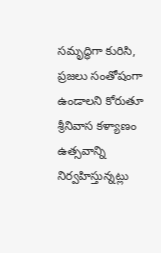సమృద్ధిగా కురిసి, ప్రజలు సంతోషంగా ఉండాలని కోరుతూ శ్రీనివాస కళ్యాణం ఉత్సవాన్ని నిర్వహిస్తున్నట్లు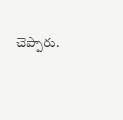చెప్పారు.